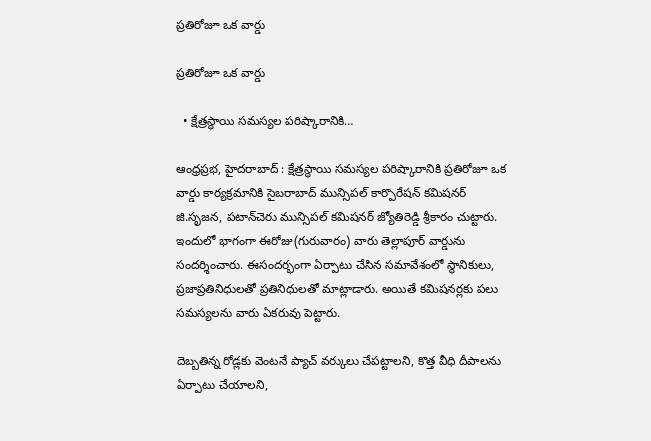ప్రతిరోజూ ఒక వార్డు

ప్రతిరోజూ ఒక వార్డు

  • క్షేత్రస్థాయి సమస్యల ప‌రిష్కారానికి…

ఆంధ్ర‌ప్ర‌భ‌, హైద‌రాబాద్ : క్షేత్రస్థాయి సమస్యల ప‌రిష్కారానికి ప్ర‌తిరోజూ ఒక వార్డు కార్య‌క్ర‌మానికి సైబ‌రాబాద్ మున్సిప‌ల్ కార్పొరేష‌న్ క‌మిష‌న‌ర్ జి.సృజ‌న‌, ప‌టాన్‌చెరు మున్సిప‌ల్ కమిష‌న‌ర్ జ్యోతిరెడ్డి శ్రీ‌కారం చుట్టారు. ఇందులో భాగంగా ఈరోజు(గురువారం) వారు తెల్లాపూర్ వార్డును సందర్శించారు. ఈసంద‌ర్భంగా ఏర్పాటు చేసిన స‌మావేశంలో స్థానికులు, ప్ర‌జాప్ర‌తినిధుల‌తో ప్రతినిధులతో మాట్లాడారు. అయితే క‌మిష‌న‌ర్ల‌కు ప‌లు స‌మ‌స్య‌ల‌ను వారు ఏక‌రువు పెట్టారు.

దెబ్బ‌తిన్న రోడ్ల‌కు వెంట‌నే ప్యాచ్ వ‌ర్కులు చేప‌ట్టాల‌ని, కొత్త వీధి దీపాలను ఏర్పాటు చేయాల‌ని,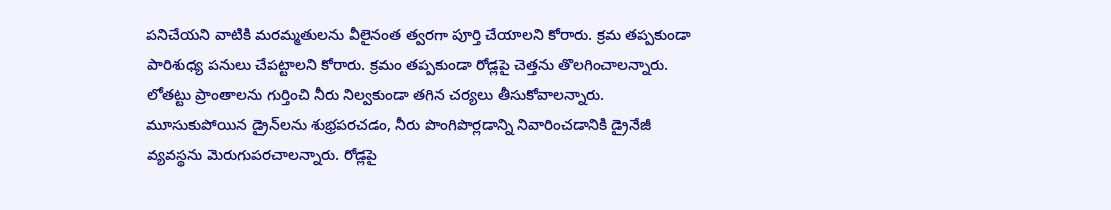పనిచేయని వాటికి మరమ్మతులను వీలైనంత త్వరగా పూర్తి చేయాల‌ని కోరారు. క్ర‌మ త‌ప్ప‌కుండా పారిశుధ్య ప‌నులు చేప‌ట్టాల‌ని కోరారు. క్రమం తప్పకుండా రోడ్ల‌పై చెత్త‌ను తొలగించాల‌న్నారు. లోతట్టు ప్రాంతాలను గుర్తించి నీరు నిల్వ‌కుండా తగిన చర్యలు తీసుకోవాల‌న్నారు. మూసుకుపోయిన డ్రైన్‌లను శుభ్రపరచడం, నీరు పొంగిపొర్లడాన్ని నివారించడానికి డ్రైనేజీ వ్యవస్థను మెరుగుపర‌చాల‌న్నారు. రోడ్లపై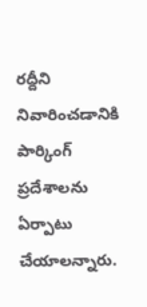రద్దీని నివారించడానికి పార్కింగ్ ప్రదేశాలను ఏర్పాటు చేయాల‌న్నారు.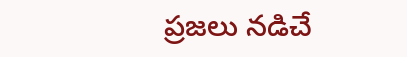ప్ర‌జ‌లు న‌డిచే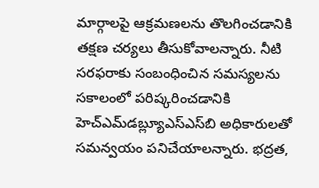మార్గాలపై ఆక్రమణలను తొలగించడానికి తక్షణ చర్యలు తీసుకోవాల‌న్నారు. నీటి సరఫరాకు సంబంధించిన సమస్యలను సకాలంలో పరిష్కరించడానికి హెచ్‌ఎమ్‌డబ్ల్యూఎస్‌ఎస్‌బి అధికారులతో సమన్వయం ప‌నిచేయాల‌న్నారు. భద్రత,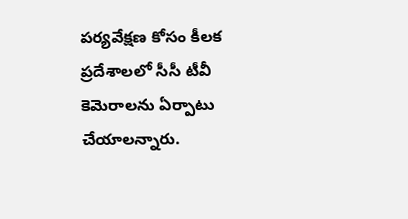పర్యవేక్షణ కోసం కీలక ప్రదేశాలలో సీసీ టీవీ కెమెరాలను ఏర్పాటు చేయాల‌న్నారు.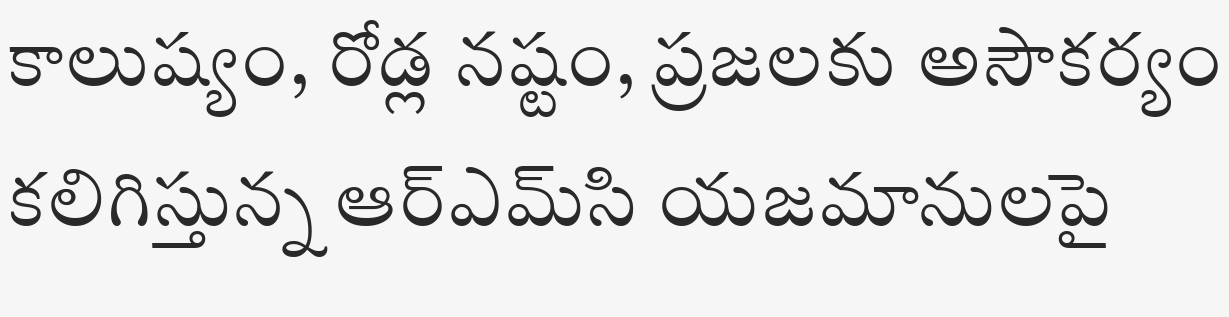కాలుష్యం, రోడ్ల నష్టం, ప్రజలకు అసౌకర్యం కలిగిస్తున్న ఆర్‌ఎమ్‌సి యజమానులపై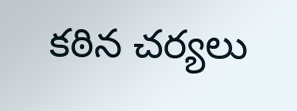కఠిన చర్యలు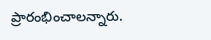ప్రారంభించాల‌న్నారు.